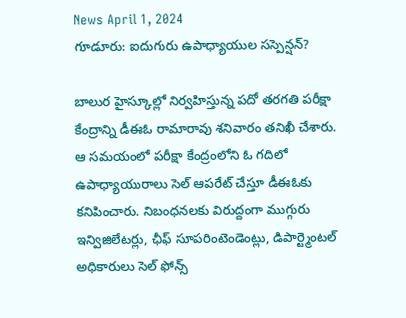News April 1, 2024
గూడూరు: ఐదుగురు ఉపాధ్యాయుల సస్పెన్షన్?

బాలుర హైస్కూల్లో నిర్వహిస్తున్న పదో తరగతి పరీక్షా కేంద్రాన్ని డీఈఓ రామారావు శనివారం తనిఖీ చేశారు. ఆ సమయంలో పరీక్షా కేంద్రంలోని ఓ గదిలో ఉపాధ్యాయురాలు సెల్ ఆపరేట్ చేస్తూ డీఈఓకు కనిపించారు. నిబంధనలకు విరుద్దంగా ముగ్గురు ఇన్విజిలేటర్లు, ఛీఫ్ సూపరింటెండెంట్లు, డిపార్ట్మెంటల్ అధికారులు సెల్ ఫోన్స్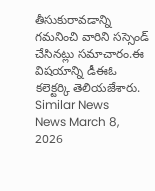తీసుకురావడాన్ని గమనించి వారిని సస్సెండ్ చేసినట్లు సమాచారం.ఈ విషయాన్ని డీఈఓ కలెక్టర్కి తెలియజేశారు.
Similar News
News March 8, 2026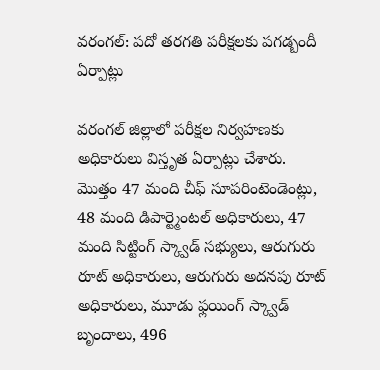వరంగల్: పదో తరగతి పరీక్షలకు పగడ్బందీ ఏర్పాట్లు

వరంగల్ జిల్లాలో పరీక్షల నిర్వహణకు అధికారులు విస్తృత ఏర్పాట్లు చేశారు. మొత్తం 47 మంది చీఫ్ సూపరింటెండెంట్లు, 48 మంది డిపార్ట్మెంటల్ అధికారులు, 47 మంది సిట్టింగ్ స్క్వాడ్ సభ్యులు, ఆరుగురు రూట్ అధికారులు, ఆరుగురు అదనపు రూట్ అధికారులు, మూడు ఫ్లయింగ్ స్క్వాడ్ బృందాలు, 496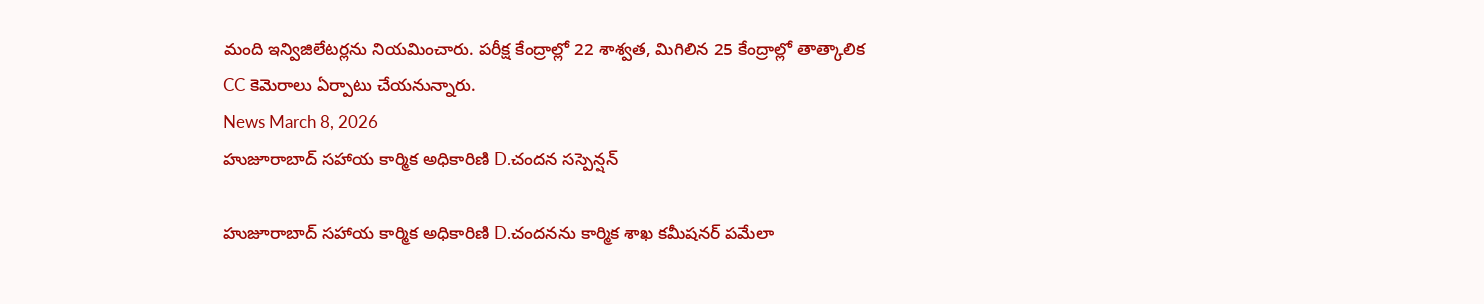మంది ఇన్విజిలేటర్లను నియమించారు. పరీక్ష కేంద్రాల్లో 22 శాశ్వత, మిగిలిన 25 కేంద్రాల్లో తాత్కాలిక CC కెమెరాలు ఏర్పాటు చేయనున్నారు.
News March 8, 2026
హుజూరాబాద్ సహాయ కార్మిక అధికారిణి D.చందన సస్పెన్షన్

హుజూరాబాద్ సహాయ కార్మిక అధికారిణి D.చందనను కార్మిక శాఖ కమీషనర్ పమేలా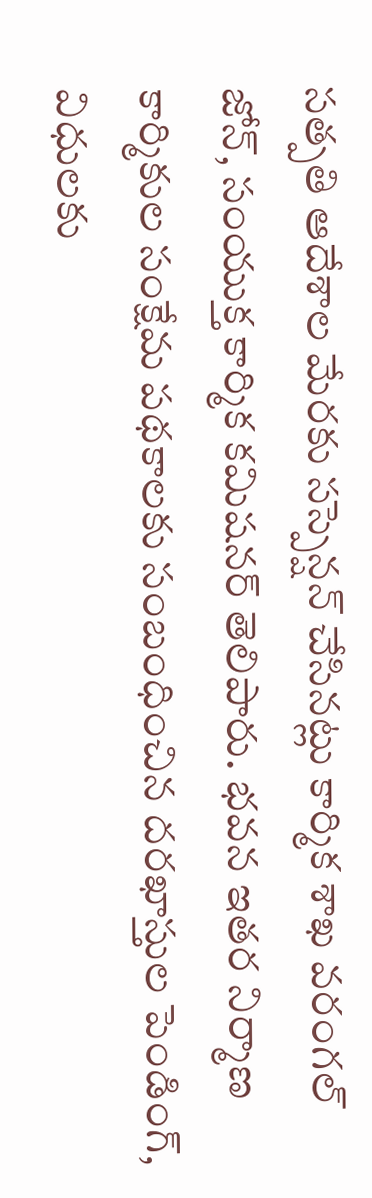సత్పతి ఆదేశాల మేరకు సస్పెన్షన్ చేసినట్లు కార్మిక శాఖ వరంగల్ జోన్, సంయుక్త కార్మిక కమిషనర్ తెలిపారు. భవన ఇతర నిర్మాణ కార్మికుల సంక్షేమ పథకాలకు సంబంధించిన దరఖాస్తుల పెండింగ్, విధులకు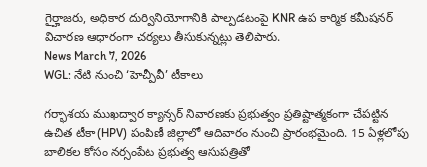గైర్హాజరు, అధికార దుర్వినియోగానికి పాల్పడటంపై KNR ఉప కార్మిక కమీషనర్ విచారణ ఆధారంగా చర్యలు తీసుకున్నట్లు తెలిపారు.
News March 7, 2026
WGL: నేటి నుంచి ‘హెచ్పీవీ’ టీకాలు

గర్భాశయ ముఖద్వార క్యాన్సర్ నివారణకు ప్రభుత్వం ప్రతిష్టాత్మకంగా చేపట్టిన ఉచిత టీకా(HPV) పంపిణీ జిల్లాలో ఆదివారం నుంచి ప్రారంభమైంది. 15 ఏళ్లలోపు బాలికల కోసం నర్సంపేట ప్రభుత్వ ఆసుపత్రితో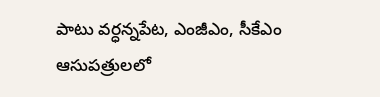పాటు వర్ధన్నపేట, ఎంజీఎం, సీకేఎం ఆసుపత్రులలో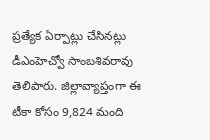ప్రత్యేక ఏర్పాట్లు చేసినట్లు డీఎంహెచ్వో సాంబశివరావు తెలిపారు. జిల్లావ్యాప్తంగా ఈ టీకా కోసం 9,824 మంది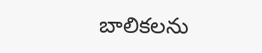బాలికలను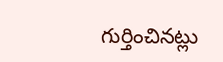గుర్తించినట్లు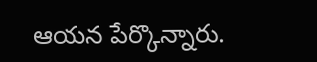ఆయన పేర్కొన్నారు.